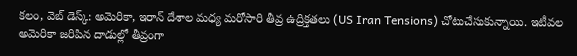కలం, వెబ్ డెస్క్: అమెరికా, ఇరాన్ దేశాల మధ్య మరోసారి తీవ్ర ఉద్రిక్తతలు (US Iran Tensions) చోటుచేసుకున్నాయి. ఇటీవల అమెరికా జరిపిన దాడుల్లో తీవ్రంగా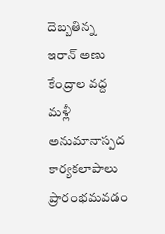దెబ్బతిన్న ఇరాన్ అణు కేంద్రాల వద్ద మళ్లీ అనుమానాస్పద కార్యకలాపాలు ప్రారంభమవడం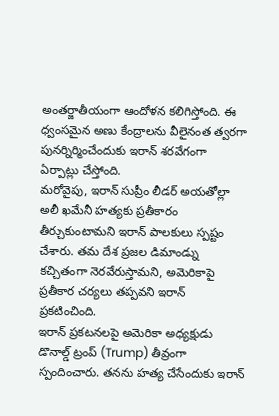అంతర్జాతీయంగా ఆందోళన కలిగిస్తోంది. ఈ ధ్వంసమైన అణు కేంద్రాలను వీలైనంత త్వరగా పునర్నిర్మించేందుకు ఇరాన్ శరవేగంగా ఏర్పాట్లు చేస్తోంది.
మరోవైపు, ఇరాన్ సుప్రీం లీడర్ అయతోల్లా అలీ ఖమేనీ హత్యకు ప్రతీకారం తీర్చుకుంటామని ఇరాన్ పాలకులు స్పష్టం చేశారు. తమ దేశ ప్రజల డిమాండ్ను కచ్చితంగా నెరవేరుస్తామని, అమెరికాపై ప్రతీకార చర్యలు తప్పవని ఇరాన్ ప్రకటించింది.
ఇరాన్ ప్రకటనలపై అమెరికా అధ్యక్షుడు డొనాల్డ్ ట్రంప్ (Trump) తీవ్రంగా స్పందించారు. తనను హత్య చేసేందుకు ఇరాన్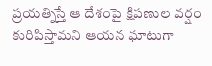ప్రయత్నిస్తే ఆ దేశంపై క్షిపణుల వర్షం కురిపిస్తామని ఆయన ఘాటుగా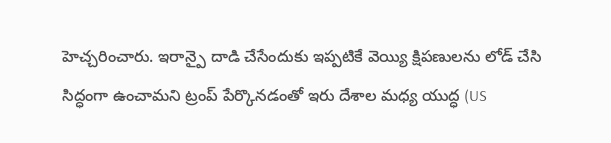హెచ్చరించారు. ఇరాన్పై దాడి చేసేందుకు ఇప్పటికే వెయ్యి క్షిపణులను లోడ్ చేసి సిద్ధంగా ఉంచామని ట్రంప్ పేర్కొనడంతో ఇరు దేశాల మధ్య యుద్ధ (US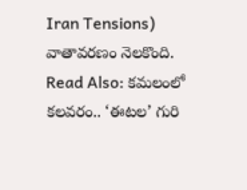Iran Tensions) వాతావరణం నెలకొంది.
Read Also: కమలంలో కలవరం.. ‘ఈటల’ గురి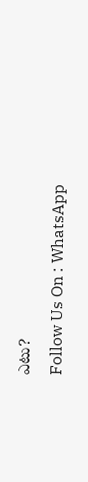ఎటు?
Follow Us On : WhatsApp